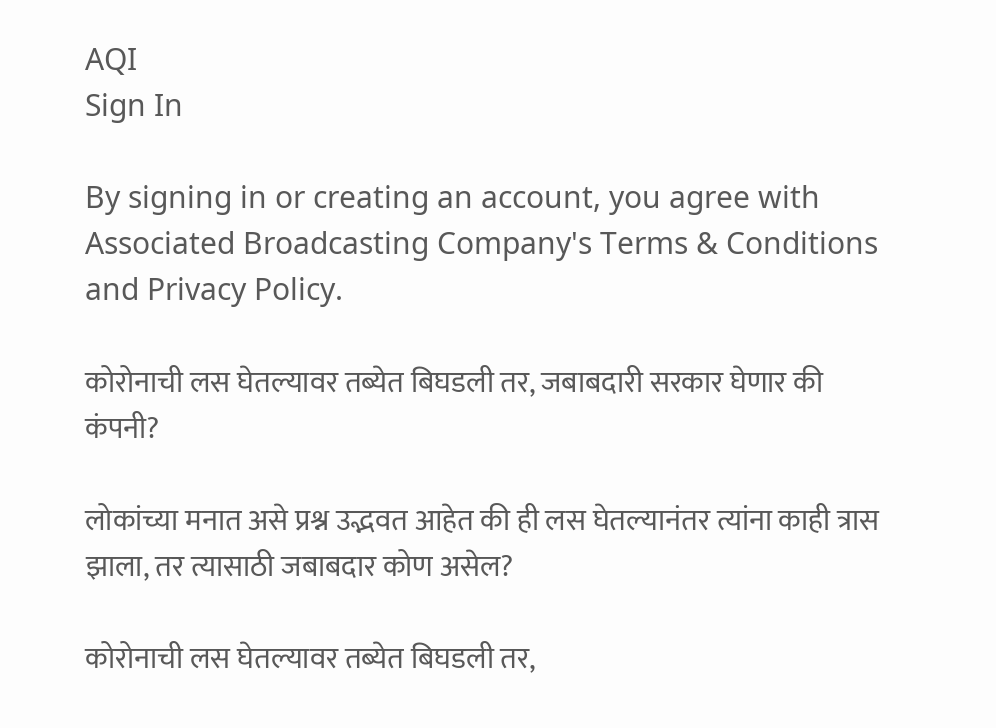AQI
Sign In

By signing in or creating an account, you agree with Associated Broadcasting Company's Terms & Conditions and Privacy Policy.

कोरोनाची लस घेतल्यावर तब्येत बिघडली तर, जबाबदारी सरकार घेणार की कंपनी?

लोकांच्या मनात असे प्रश्न उद्भवत आहेत की ही लस घेतल्यानंतर त्यांना काही त्रास झाला, तर त्यासाठी जबाबदार कोण असेल?

कोरोनाची लस घेतल्यावर तब्येत बिघडली तर,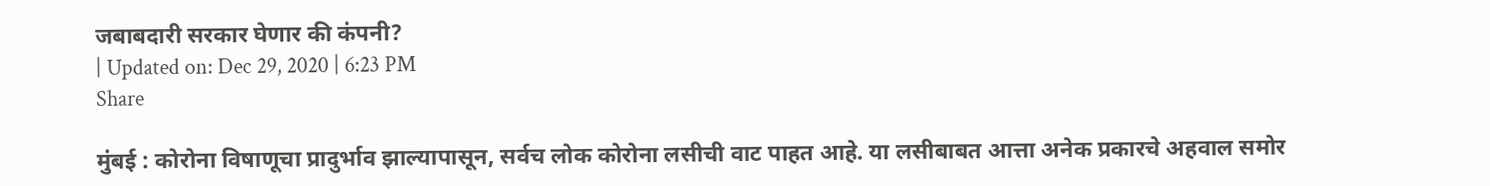जबाबदारी सरकार घेणार की कंपनी?
| Updated on: Dec 29, 2020 | 6:23 PM
Share

मुंबई : कोरोना विषाणूचा प्रादुर्भाव झाल्यापासून, सर्वच लोक कोरोना लसीची वाट पाहत आहे. या लसीबाबत आत्ता अनेक प्रकारचे अहवाल समोर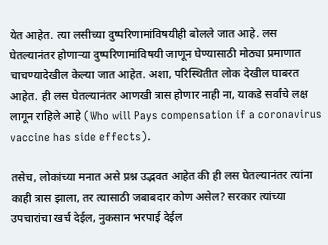येत आहेत. त्या लसीच्या दुष्परिणामांविषयीही बोलले जात आहे. लस घेतल्यानंतर होणाऱ्या दुष्परिणामांविषयी जाणून घेण्यासाठी मोठ्या प्रमाणात चाचण्यादेखील केल्या जात आहेत. अशा, परिस्थितीत लोक देखील घाबरत आहेत. ही लस घेतल्यानंतर आणखी त्रास होणार नाही ना, याकडे सर्वांचे लक्ष लागून राहिले आहे (Who will Pays compensation if a coronavirus vaccine has side effects).

तसेच, लोकांच्या मनात असे प्रश्न उद्भवत आहेत की ही लस घेतल्यानंतर त्यांना काही त्रास झाला, तर त्यासाठी जबाबदार कोण असेल? सरकार त्यांच्या उपचारांचा खर्च देईल, नुकसान भरपाई देईल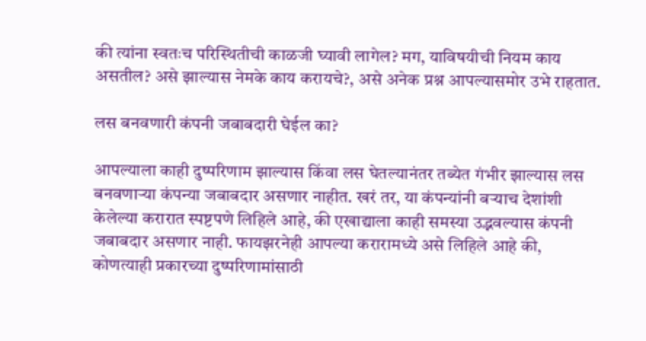की त्यांना स्वतःच परिस्थितीची काळजी घ्यावी लागेल? मग, याविषयीची नियम काय असतील? असे झाल्यास नेमके काय करायचे?, असे अनेक प्रश्न आपल्यासमोर उभे राहतात.

लस बनवणारी कंपनी जबाबदारी घेईल का?

आपल्याला काही दुष्परिणाम झाल्यास किंवा लस घेतल्यानंतर तब्येत गंभीर झाल्यास लस बनवणाऱ्या कंपन्या जबाबदार असणार नाहीत. खरं तर, या कंपन्यांनी बर्‍याच देशांशी केलेल्या करारात स्पष्टपणे लिहिले आहे, की एखाद्याला काही समस्या उद्भवल्यास कंपनी जबाबदार असणार नाही. फायझरनेही आपल्या करारामध्ये असे लिहिले आहे की, कोणत्याही प्रकारच्या दुष्परिणामांसाठी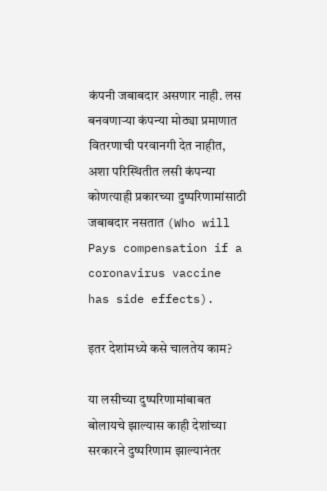कंपनी जबाबदार असणार नाही. लस बनवणाऱ्या कंपन्या मोठ्या प्रमाणात वितरणाची परवानगी देत नाहीत, अशा परिस्थितीत लसी कंपन्या कोणत्याही प्रकारच्या दुष्परिणामांसाठी जबाबदार नसतात (Who will Pays compensation if a coronavirus vaccine has side effects).

इतर देशांमध्ये कसे चालतेय काम?

या लसीच्या दुष्परिणामांबाबत बोलायचे झाल्यास काही देशांच्या सरकारने दुष्परिणाम झाल्यानंतर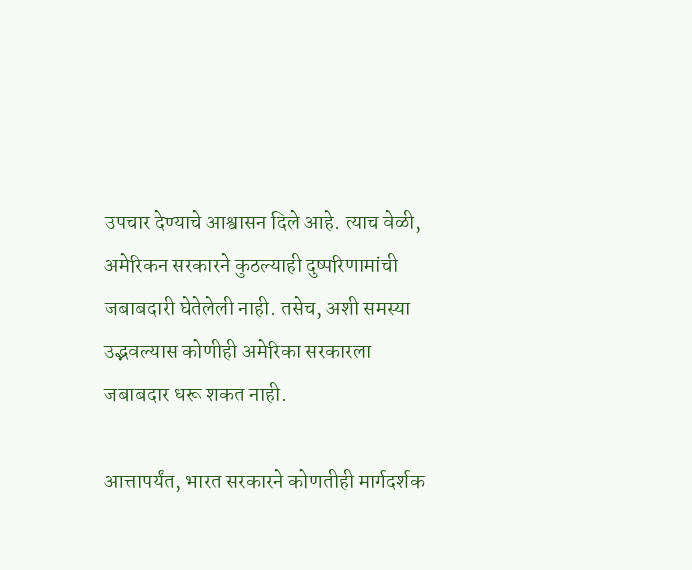उपचार देण्याचे आश्वासन दिले आहे. त्याच वेळी, अमेरिकन सरकारने कुठल्याही दुष्परिणामांची जबाबदारी घेतेलेली नाही. तसेच, अशी समस्या उद्भवल्यास कोणीही अमेरिका सरकारला जबाबदार धरू शकत नाही.

आत्तापर्यंत, भारत सरकारने कोणतीही मार्गदर्शक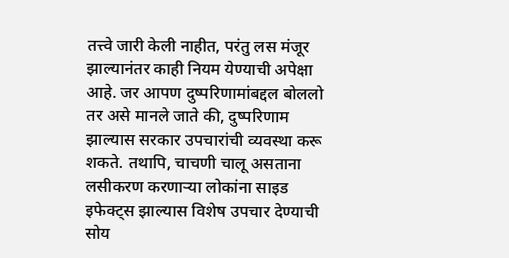तत्त्वे जारी केली नाहीत, परंतु लस मंजूर झाल्यानंतर काही नियम येण्याची अपेक्षा आहे. जर आपण दुष्परिणामांबद्दल बोललो तर असे मानले जाते की, दुष्परिणाम झाल्यास सरकार उपचारांची व्यवस्था करू शकते. तथापि, चाचणी चालू असताना लसीकरण करणाऱ्या लोकांना साइड इफेक्ट्स झाल्यास विशेष उपचार देण्याची सोय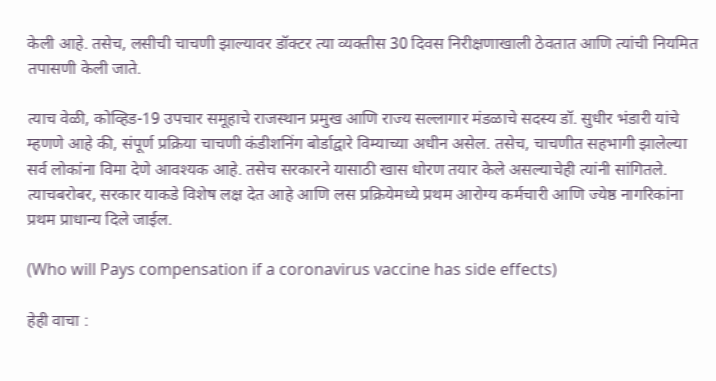केली आहे. तसेच, लसीची चाचणी झाल्यावर डॉक्टर त्या व्यक्तीस 30 दिवस निरीक्षणाखाली ठेवतात आणि त्यांची नियमित तपासणी केली जाते.

त्याच वेळी, कोव्हिड-19 उपचार समूहाचे राजस्थान प्रमुख आणि राज्य सल्लागार मंडळाचे सदस्य डॉ. सुधीर भंडारी यांचे म्हणणे आहे की, संपूर्ण प्रक्रिया चाचणी कंडीशनिंग बोर्डाद्वारे विम्याच्या अधीन असेल. तसेच, चाचणीत सहभागी झालेल्या सर्व लोकांना विमा देणे आवश्यक आहे. तसेच सरकारने यासाठी खास धोरण तयार केले असल्याचेही त्यांनी सांगितले. त्याचबरोबर, सरकार याकडे विशेष लक्ष देत आहे आणि लस प्रक्रियेमध्ये प्रथम आरोग्य कर्मचारी आणि ज्येष्ठ नागरिकांना प्रथम प्राधान्य दिले जाईल.

(Who will Pays compensation if a coronavirus vaccine has side effects)

हेही वाचा :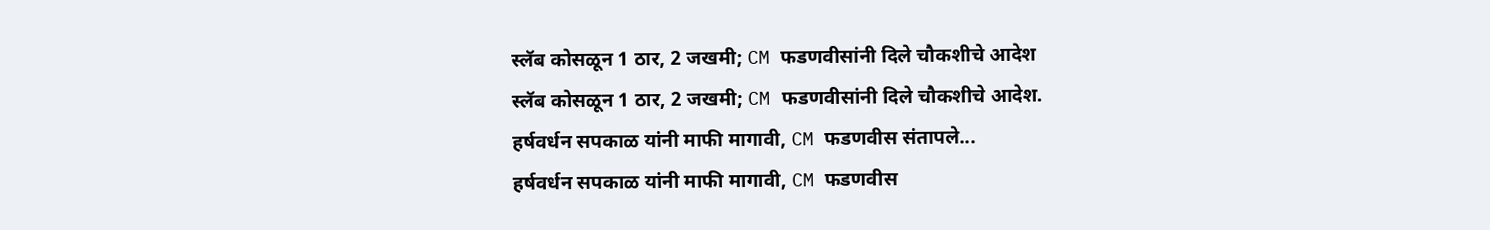स्लॅब कोसळून 1 ठार, 2 जखमी; CM फडणवीसांनी दिले चौकशीचे आदेश
स्लॅब कोसळून 1 ठार, 2 जखमी; CM फडणवीसांनी दिले चौकशीचे आदेश.
हर्षवर्धन सपकाळ यांनी माफी मागावी, CM फडणवीस संतापले...
हर्षवर्धन सपकाळ यांनी माफी मागावी, CM फडणवीस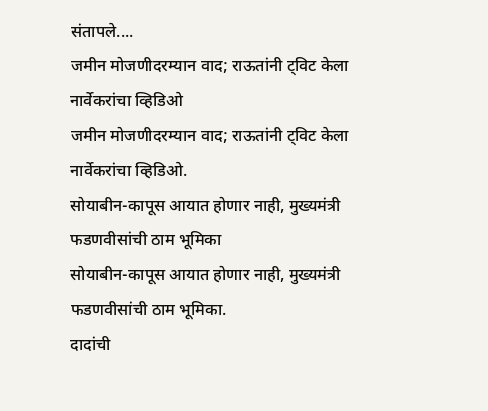संतापले....
जमीन मोजणीदरम्यान वाद; राऊतांनी ट्विट केला नार्वेकरांचा व्हिडिओ
जमीन मोजणीदरम्यान वाद; राऊतांनी ट्विट केला नार्वेकरांचा व्हिडिओ.
सोयाबीन-कापूस आयात होणार नाही, मुख्यमंत्री फडणवीसांची ठाम भूमिका
सोयाबीन-कापूस आयात होणार नाही, मुख्यमंत्री फडणवीसांची ठाम भूमिका.
दादांची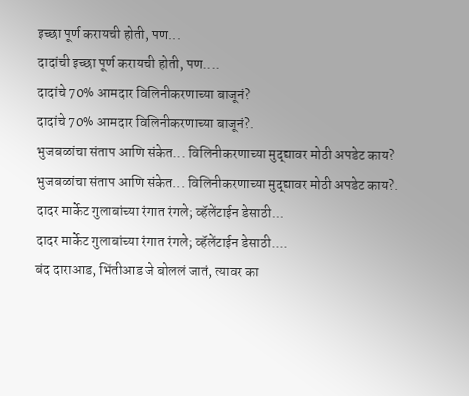इच्छा पूर्ण करायची होती, पण...
दादांची इच्छा पूर्ण करायची होती, पण....
दादांचे 70% आमदार विलिनीकरणाच्या बाजूनं?
दादांचे 70% आमदार विलिनीकरणाच्या बाजूनं?.
भुजबळांचा संताप आणि संकेत... विलिनीकरणाच्या मुद्द्यावर मोठी अपडेट काय?
भुजबळांचा संताप आणि संकेत... विलिनीकरणाच्या मुद्द्यावर मोठी अपडेट काय?.
दादर मार्केट गुलाबांच्या रंगात रंगले; व्हॅलेंटाईन डेसाठी...
दादर मार्केट गुलाबांच्या रंगात रंगले; व्हॅलेंटाईन डेसाठी....
बंद दाराआड, भिंतीआड जे बोललं जातं, त्यावर का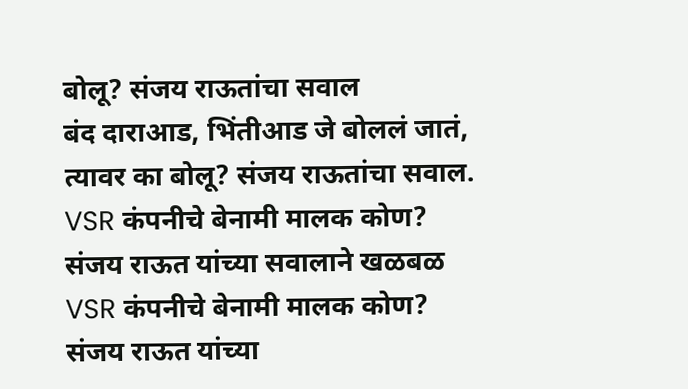बोलू? संजय राऊतांचा सवाल
बंद दाराआड, भिंतीआड जे बोललं जातं, त्यावर का बोलू? संजय राऊतांचा सवाल.
VSR कंपनीचे बेनामी मालक कोण? संजय राऊत यांच्या सवालाने खळबळ
VSR कंपनीचे बेनामी मालक कोण? संजय राऊत यांच्या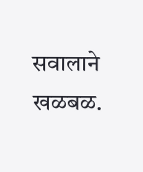सवालाने खळबळ.